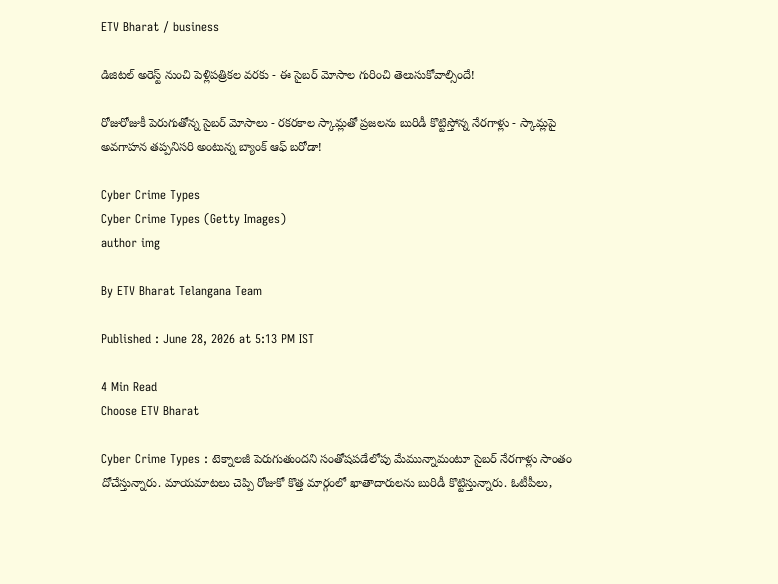ETV Bharat / business

డిజిటల్ అరెస్ట్ నుంచి పెళ్లిపత్రికల వరకు - ఈ సైబర్ మోసాల గురించి తెలుసుకోవాల్సిందే!

రోజురోజుకీ పెరుగుతోన్న సైబర్ మోసాలు - రకరకాల స్కామ్లతో ప్రజలను బురిడీ కొట్టిస్తోన్న నేరగాళ్లు - స్కామ్లపై అవగాహన తప్పనిసరి అంటున్న బ్యాంక్ ఆఫ్ బరోడా!

Cyber Crime Types
Cyber Crime Types (Getty Images)
author img

By ETV Bharat Telangana Team

Published : June 28, 2026 at 5:13 PM IST

4 Min Read
Choose ETV Bharat

Cyber Crime Types : టెక్నాలజీ పెరుగుతుందని సంతోషపడేలోపు మేమున్నామంటూ సైబర్ నేరగాళ్లు సాంతం దోచేస్తున్నారు. మాయమాటలు చెప్పి రోజుకో కొత్త మార్గంలో ఖాతాదారులను బురిడీ కొట్టిస్తున్నారు. ఓటీపీలు,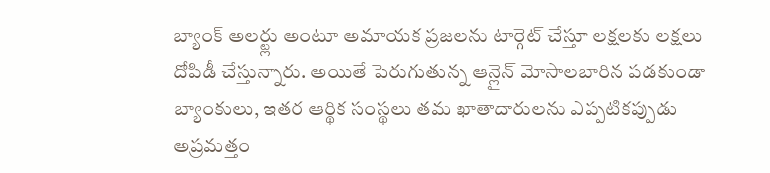బ్యాంక్ అలర్ట్లు అంటూ అమాయక ప్రజలను టార్గెట్ చేస్తూ లక్షలకు లక్షలు దోపిడీ చేస్తున్నారు. అయితే పెరుగుతున్న ఆన్లైన్ మోసాలబారిన పడకుండా బ్యాంకులు, ఇతర ఆర్థిక సంస్థలు తమ ఖాతాదారులను ఎప్పటికప్పుడు అప్రమత్తం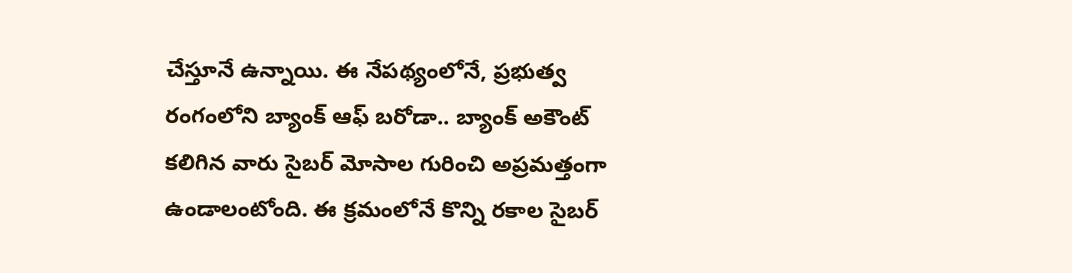చేస్తూనే ఉన్నాయి. ఈ నేపథ్యంలోనే, ప్రభుత్వ రంగంలోని బ్యాంక్‌ ఆఫ్‌ బరోడా.. బ్యాంక్ అకౌంట్ కలిగిన వారు సైబర్ మోసాల గురించి అప్రమత్తంగా ఉండాలంటోంది. ఈ క్రమంలోనే కొన్ని రకాల సైబర్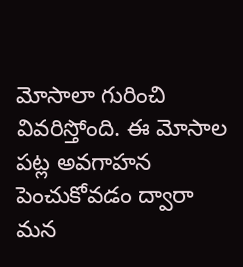మోసాలా గురించి వివరిస్తోంది. ఈ మోసాల పట్ల అవగాహన పెంచుకోవడం ద్వారా మన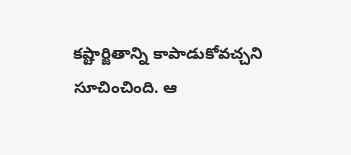కష్టార్జితాన్ని కాపాడుకోవచ్చని సూచించింది. ఆ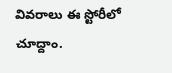వివరాలు ఈ స్టోరీలో చూద్దాం.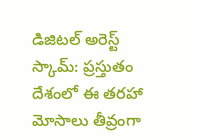డిజిటల్‌ అరెస్ట్‌ స్కామ్‌: ప్రస్తుతం దేశంలో ఈ తరహా మోసాలు తీవ్రంగా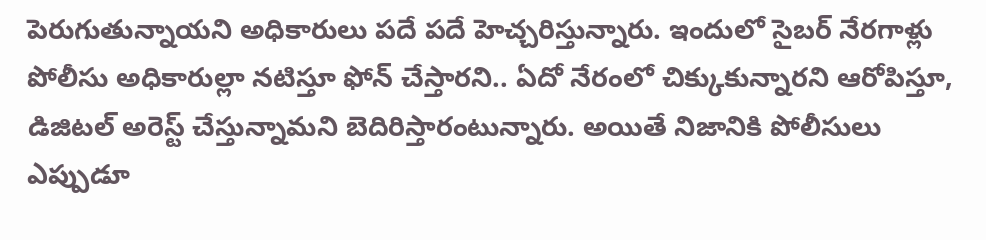పెరుగుతున్నాయని అధికారులు పదే పదే హెచ్చరిస్తున్నారు. ఇందులో సైబర్‌ నేరగాళ్లు పోలీసు అధికారుల్లా నటిస్తూ ఫోన్‌ చేస్తారని.. ఏదో నేరంలో చిక్కుకున్నారని ఆరోపిస్తూ, డిజిటల్‌ అరెస్ట్‌ చేస్తున్నామని బెదిరిస్తారంటున్నారు. అయితే నిజానికి పోలీసులు ఎప్పుడూ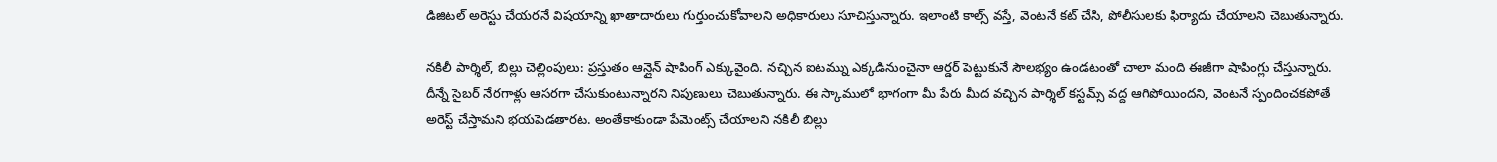డిజిటల్‌ అరెస్టు చేయరనే విషయాన్ని ఖాతాదారులు గుర్తుంచుకోవాలని అధికారులు సూచిస్తున్నారు. ఇలాంటి కాల్స్‌ వస్తే, వెంటనే కట్‌ చేసి, పోలీసులకు ఫిర్యాదు చేయాలని చెబుతున్నారు.

నకిలీ పార్శిల్, బిల్లు చెల్లింపులు: ప్రస్తుతం ఆన్లైన్ షాపింగ్ ఎక్కువైంది. నచ్చిన ఐటమ్ను ఎక్కడినుంచైనా ఆర్డర్ పెట్టుకునే సౌలభ్యం ఉండటంతో చాలా మంది ఈజీగా షాపింగ్లు చేస్తున్నారు. దీన్నే సైబర్ నేరగాళ్లు ఆసరగా చేసుకుంటున్నారని నిపుణులు చెబుతున్నారు. ఈ స్కాములో భాగంగా మీ పేరు మీద వచ్చిన పార్శిల్‌ కస్టమ్స్‌ వద్ద ఆగిపోయిందని, వెంటనే స్పందించకపోతే అరెస్ట్‌ చేస్తామని భయపెడతారట. అంతేకాకుండా పేమెంట్స్ చేయాలని నకిలీ బిల్లు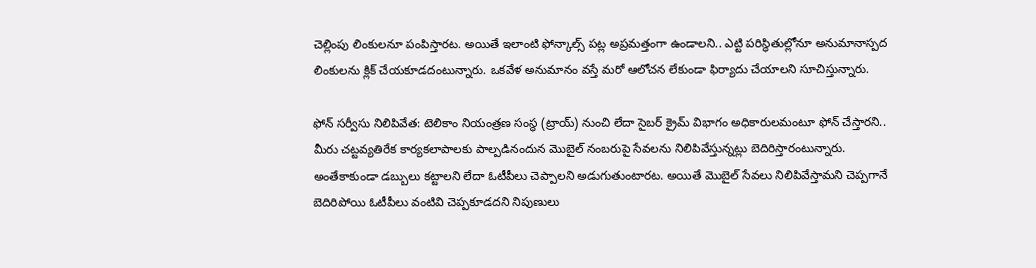చెల్లింపు లింకులనూ పంపిస్తారట. అయితే ఇలాంటి ఫోన్కాల్స్ పట్ల అప్రమత్తంగా ఉండాలని.. ఎట్టి పరిస్థితుల్లోనూ అనుమానాస్పద లింకులను క్లిక్‌ చేయకూడదంటున్నారు. ఒకవేళ అనుమానం వస్తే మరో ఆలోచన లేకుండా ఫిర్యాదు చేయాలని సూచిస్తున్నారు.

ఫోన్‌ సర్వీసు నిలిపివేత: టెలికాం నియంత్రణ సంస్థ (ట్రాయ్‌) నుంచి లేదా సైబర్‌ క్రైమ్‌ విభాగం అధికారులమంటూ ఫోన్‌ చేస్తారని.. మీరు చట్టవ్యతిరేక కార్యకలాపాలకు పాల్పడినందున మొబైల్‌ నంబరుపై సేవలను నిలిపివేస్తున్నట్లు బెదిరిస్తారంటున్నారు. అంతేకాకుండా డబ్బులు కట్టాలని లేదా ఓటీపీలు చెప్పాలని అడుగుతుంటారట. అయితే మొబైల్ సేవలు నిలిపివేస్తామని చెప్పగానే బెదిరిపోయి ఓటీపీలు వంటివి చెప్పకూడదని నిపుణులు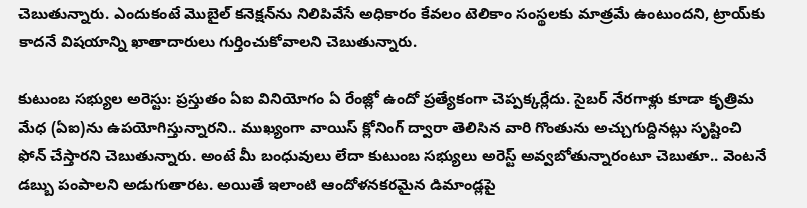చెబుతున్నారు. ఎందుకంటే మొబైల్‌ కనెక్షన్‌ను నిలిపివేసే అధికారం కేవలం టెలికాం సంస్థలకు మాత్రమే ఉంటుందని, ట్రాయ్‌కు కాదనే విషయాన్ని ఖాతాదారులు గుర్తించుకోవాలని చెబుతున్నారు.

కుటుంబ సభ్యుల అరెస్టు: ప్రస్తుతం ఏఐ వినియోగం ఏ రేంజ్లో ఉందో ప్రత్యేకంగా చెప్పక్కర్లేదు. సైబర్ నేరగాళ్లు కూడా కృత్రిమ మేధ (ఏఐ)ను ఉపయోగిస్తున్నారని.. ముఖ్యంగా వాయిస్‌ క్లోనింగ్‌ ద్వారా తెలిసిన వారి గొంతును అచ్చుగుద్దినట్లు సృష్టించి ఫోన్‌ చేస్తారని చెబుతున్నారు. అంటే మీ బంధువులు లేదా కుటుంబ సభ్యులు అరెస్ట్‌ అవ్వబోతున్నారంటూ చెబుతూ.. వెంటనే డబ్బు పంపాలని అడుగుతారట. అయితే ఇలాంటి ఆందోళనకరమైన డిమాండ్లపై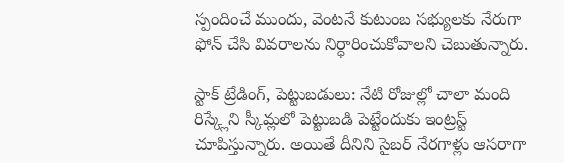స్పందించే ముందు, వెంటనే కుటుంబ సభ్యులకు నేరుగా ఫోన్‌ చేసి వివరాలను నిర్ధారించుకోవాలని చెబుతున్నారు.

స్టాక్‌ ట్రేడింగ్, పెట్టుబడులు: నేటి రోజుల్లో చాలా మంది రిస్క్లేని స్కీమ్లలో పెట్టుబడి పెట్టేందుకు ఇంట్రస్ట్ చూపిస్తున్నారు. అయితే దీనిని సైబర్ నేరగాళ్లు ఆసరాగా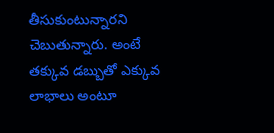తీసుకుంటున్నారని చెబుతున్నారు. అంటే తక్కువ డబ్బుతో ఎక్కువ లాభాలు అంటూ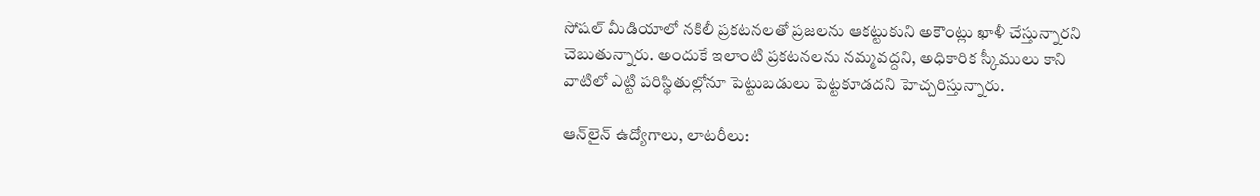సోషల్‌ మీడియాలో నకిలీ ప్రకటనలతో ప్రజలను ఆకట్టుకుని అకౌంట్లు ఖాళీ చేస్తున్నారని చెబుతున్నారు. అందుకే ఇలాంటి ప్రకటనలను నమ్మవద్దని, అధికారిక స్కీములు కాని వాటిలో ఎట్టి పరిస్థితుల్లోనూ పెట్టుబడులు పెట్టకూడదని హెచ్చరిస్తున్నారు.

ఆన్‌లైన్‌ ఉద్యోగాలు, లాటరీలు: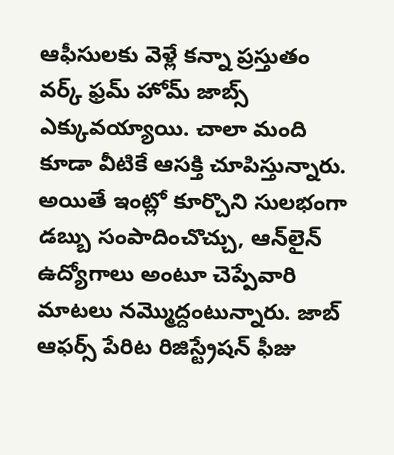ఆఫీసులకు వెళ్లే కన్నా ప్రస్తుతం వర్క్ ఫ్రమ్ హోమ్ జాబ్స్ ఎక్కువయ్యాయి. చాలా మంది కూడా వీటికే ఆసక్తి చూపిస్తున్నారు. అయితే ఇంట్లో కూర్చొని సులభంగా డబ్బు సంపాదించొచ్చు, ఆన్‌లైన్‌ ఉద్యోగాలు అంటూ చెప్పేవారి మాటలు నమ్మొద్దంటున్నారు. జాబ్ ఆఫర్స్ పేరిట రిజిస్ట్రేషన్‌ ఫీజు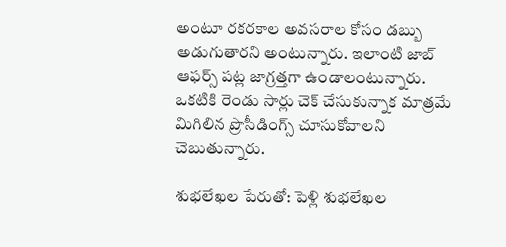అంటూ రకరకాల అవసరాల కోసం డబ్బు అడుగుతారని అంటున్నారు. ఇలాంటి జాబ్ ఆఫర్స్ పట్ల జాగ్రత్తగా ఉండాలంటున్నారు. ఒకటికి రెండు సార్లు చెక్ చేసుకున్నాక మాత్రమే మిగిలిన ప్రొసీడింగ్స్ చూసుకోవాలని చెబుతున్నారు.

శుభలేఖల పేరుతో: పెళ్లి శుభలేఖల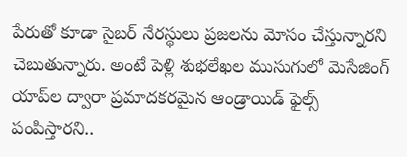పేరుతో కూడా సైబర్ నేరస్థులు ప్రజలను మోసం చేస్తున్నారని చెబుతున్నారు. అంటే పెళ్లి శుభలేఖల ముసుగులో మెసేజింగ్‌ యాప్‌ల ద్వారా ప్రమాదకరమైన ఆండ్రాయిడ్‌ ఫైల్స్‌ పంపిస్తారని..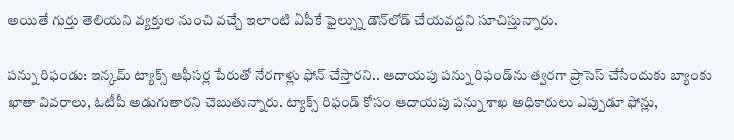అయితే గుర్తు తెలియని వ్యక్తుల నుంచి వచ్చే ఇలాంటి ఏపీకే ఫైల్స్ను డౌన్‌లోడ్‌ చేయవద్దని సూచిస్తున్నారు.

పన్ను రిఫండు: ఇన్కమ్ ట్యాక్స్ ఆఫీసర్ల పేరుతో నేరగాళ్లు ఫోన్‌ చేస్తారని.. ఆదాయపు పన్ను రిఫండ్‌ను త్వరగా ప్రాసెస్‌ చేసేందుకు బ్యాంకు ఖాతా వివరాలు, ఓటీపీ అడుగుతారని చెబుతున్నారు. ట్యాక్స్ రిఫండ్ కోసం ఆదాయపు పన్ను శాఖ అధికారులు ఎప్పుడూ ఫోన్లు,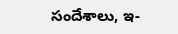సందేశాలు, ఇ-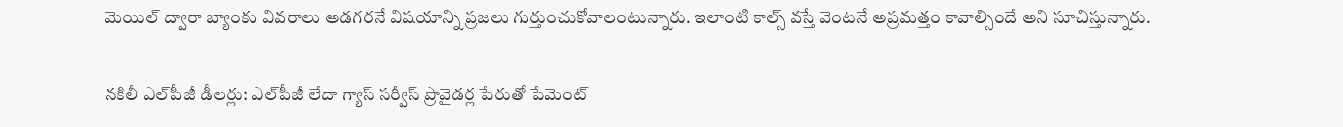మెయిల్‌ ద్వారా బ్యాంకు వివరాలు అడగరనే విషయాన్ని ప్రజలు గుర్తుంచుకోవాలంటున్నారు. ఇలాంటి కాల్స్ వస్తే వెంటనే అప్రమత్తం కావాల్సిందే అని సూచిస్తున్నారు.

నకిలీ ఎల్‌పీజీ డీలర్లు: ఎల్‌పీజీ లేదా గ్యాస్‌ సర్వీస్‌ ప్రొవైడర్ల పేరుతో పేమెంట్‌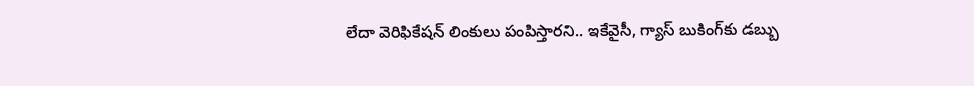లేదా వెరిఫికేషన్‌ లింకులు పంపిస్తారని.. ఇకేవైసీ, గ్యాస్‌ బుకింగ్‌కు డబ్బు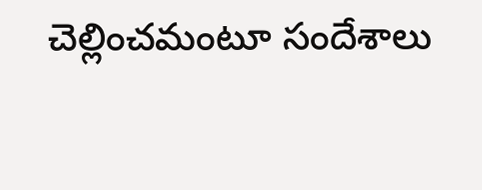చెల్లించమంటూ సందేశాలు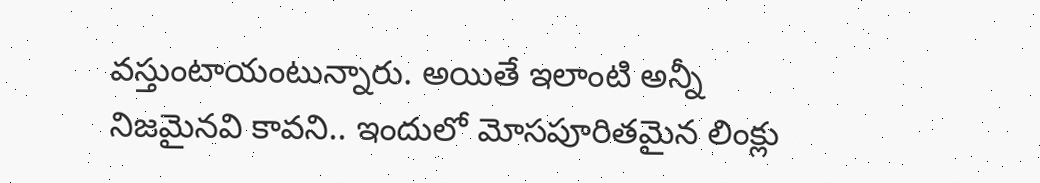వస్తుంటాయంటున్నారు. అయితే ఇలాంటి అన్నీ నిజమైనవి కావని.. ఇందులో మోసపూరితమైన లింక్లు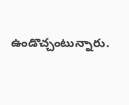ఉండొచ్చంటున్నారు.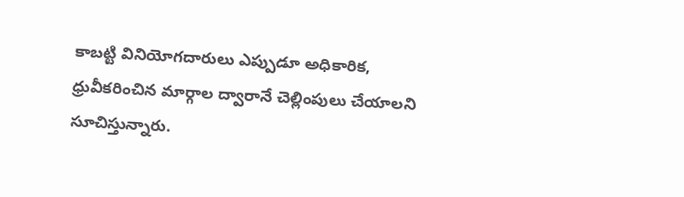కాబట్టి వినియోగదారులు ఎప్పుడూ అధికారిక, ధ్రువీకరించిన మార్గాల ద్వారానే చెల్లింపులు చేయాలని సూచిస్తున్నారు.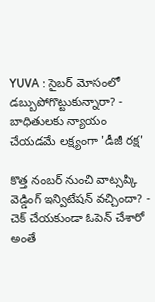YUVA : సైబర్ మోసంలో డబ్బుపోగొట్టుకున్నారా? - బాధితులకు న్యాయం చేయడమే లక్ష్యంగా 'డీజీ రక్ష'

కొత్త నంబర్ నుంచి వాట్సప్కి వెడ్డింగ్ ఇన్విటేషన్ వచ్చిందా? - చెక్ చేయకుండా ఓపెన్ చేశారో అంతే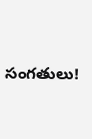సంగతులు!